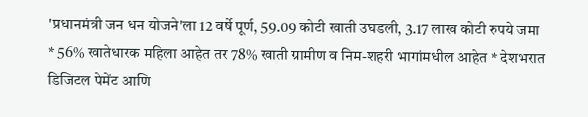'प्रधानमंत्री जन धन योजने'ला 12 वर्षे पूर्ण, 59.09 कोटी खाती उघडली, 3.17 लाख कोटी रुपये जमा
* 56% खातेधारक महिला आहेत तर 78% खाती ग्रामीण व निम-शहरी भागांमधील आहेत * देशभरात डिजिटल पेमेंट आणि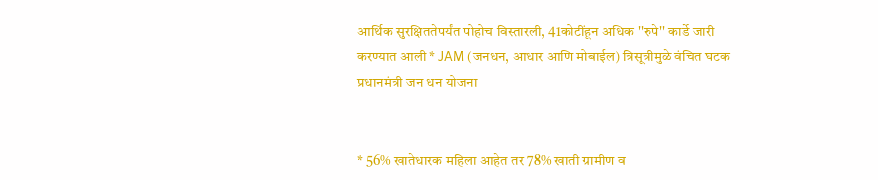आर्थिक सुरक्षिततेपर्यंत पोहोच विस्तारली, 41कोटींहून अधिक ''रुपे'' कार्डे जारी करण्यात आली * JAM (जनधन, आधार आणि मोबाईल) त्रिसूत्रीमुळे वंचित घटक
प्रधानमंत्री जन धन योजना


* 56% खातेधारक महिला आहेत तर 78% खाती ग्रामीण व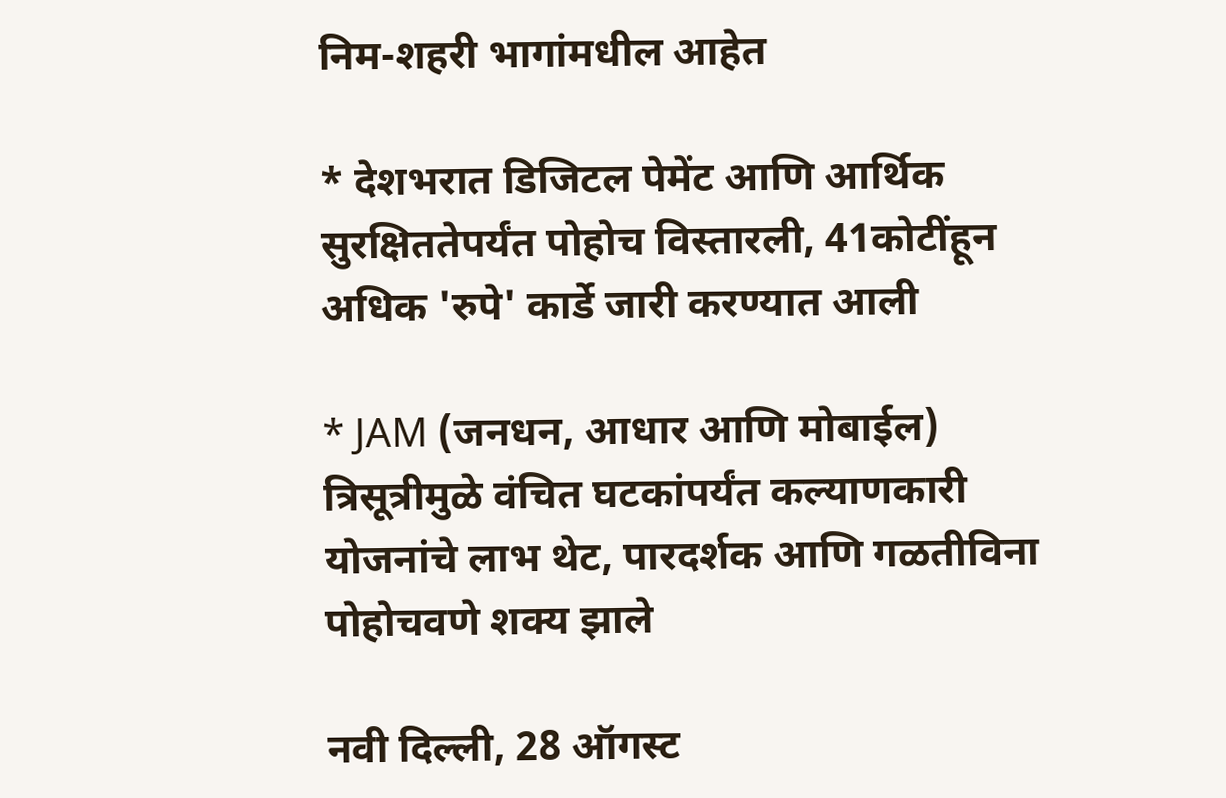निम-शहरी भागांमधील आहेत

* देशभरात डिजिटल पेमेंट आणि आर्थिक सुरक्षिततेपर्यंत पोहोच विस्तारली, 41कोटींहून अधिक 'रुपे' कार्डे जारी करण्यात आली

* JAM (जनधन, आधार आणि मोबाईल) त्रिसूत्रीमुळे वंचित घटकांपर्यंत कल्याणकारी योजनांचे लाभ थेट, पारदर्शक आणि गळतीविना पोहोचवणे शक्य झाले

नवी दिल्ली, 28 ऑगस्ट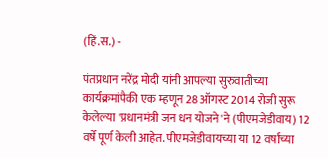(हिं.स.) -

पंतप्रधान नरेंद्र मोदी यांनी आपल्या सुरुवातीच्या कार्यक्रमांपैकी एक म्हणून 28 ऑगस्ट 2014 रोजी सुरू केलेल्या 'प्रधानमंत्री जन धन योजने'ने (पीएमजेडीवाय) 12 वर्षे पूर्ण केली आहेत. पीएमजेडीवायच्या या 12 वर्षांच्या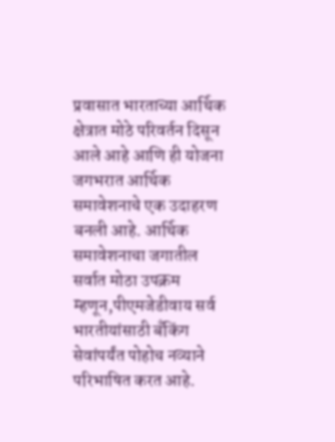प्रवासात भारताच्या आर्थिक क्षेत्रात मोठे परिवर्तन दिसून आले आहे आणि ही योजना जगभरात आर्थिक समावेशनाचे एक उदाहरण बनली आहे. आर्थिक समावेशनाचा जगातील सर्वात मोठा उपक्रम म्हणून,पीएमजेडीवाय सर्व भारतीयांसाठी बँकिंग सेवांपर्यंत पोहोच नव्याने परिभाषित करत आहे.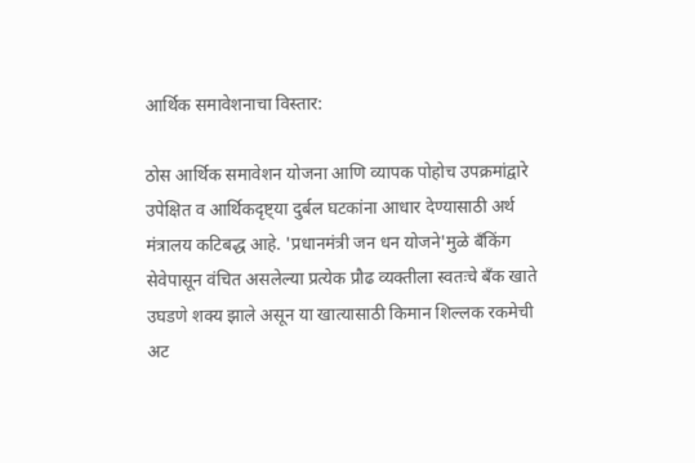आर्थिक समावेशनाचा विस्तार:

ठोस आर्थिक समावेशन योजना आणि व्यापक पोहोच उपक्रमांद्वारे उपेक्षित व आर्थिकदृष्ट्या दुर्बल घटकांना आधार देण्यासाठी अर्थ मंत्रालय कटिबद्ध आहे. 'प्रधानमंत्री जन धन योजने'मुळे बँकिंग सेवेपासून वंचित असलेल्या प्रत्येक प्रौढ व्यक्तीला स्वतःचे बँक खाते उघडणे शक्य झाले असून या खात्यासाठी किमान शिल्लक रकमेची अट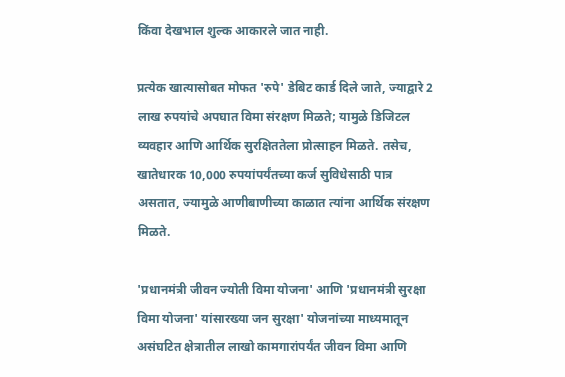किंवा देखभाल शुल्क आकारले जात नाही.

प्रत्येक खात्यासोबत मोफत 'रुपे' डेबिट कार्ड दिले जाते, ज्याद्वारे 2 लाख रुपयांचे अपघात विमा संरक्षण मिळते; यामुळे डिजिटल व्यवहार आणि आर्थिक सुरक्षिततेला प्रोत्साहन मिळते. तसेच, खातेधारक 10,000 रुपयांपर्यंतच्या कर्ज सुविधेसाठी पात्र असतात, ज्यामुळे आणीबाणीच्या काळात त्यांना आर्थिक संरक्षण मिळते.

'प्रधानमंत्री जीवन ज्योती विमा योजना' आणि 'प्रधानमंत्री सुरक्षा विमा योजना' यांसारख्या जन सुरक्षा' योजनांच्या माध्यमातून असंघटित क्षेत्रातील लाखो कामगारांपर्यंत जीवन विमा आणि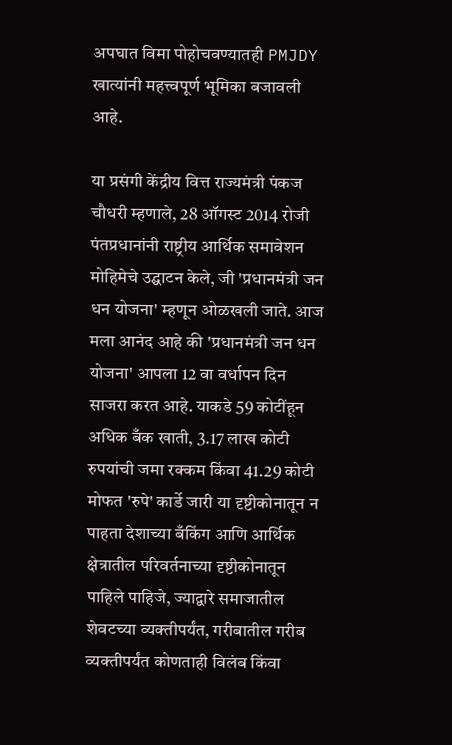अपघात विमा पोहोचवण्यातही PMJDY खात्यांनी महत्त्वपूर्ण भूमिका बजावली आहे.

या प्रसंगी केंद्रीय वित्त राज्यमंत्री पंकज चौधरी म्हणाले, 28 ऑगस्ट 2014 रोजी पंतप्रधानांनी राष्ट्रीय आर्थिक समावेशन मोहिमेचे उद्घाटन केले, जी 'प्रधानमंत्री जन धन योजना' म्हणून ओळखली जाते. आज मला आनंद आहे की 'प्रधानमंत्री जन धन योजना' आपला 12 वा वर्धापन दिन साजरा करत आहे. याकडे 59 कोटींहून अधिक बँक खाती, 3.17 लाख कोटी रुपयांची जमा रक्कम किंवा 41.29 कोटी मोफत 'रुपे' कार्डे जारी या दृष्टीकोनातून न पाहता देशाच्या बँकिंग आणि आर्थिक क्षेत्रातील परिवर्तनाच्या दृष्टीकोनातून पाहिले पाहिजे, ज्याद्वारे समाजातील शेवटच्या व्यक्तीपर्यंत, गरीबातील गरीब व्यक्तीपर्यंत कोणताही विलंब किंवा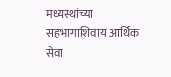मध्यस्थांच्या सहभागाशिवाय आर्थिक सेवा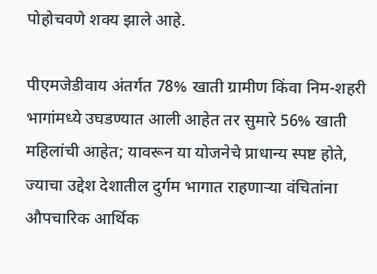पोहोचवणे शक्य झाले आहे.

पीएमजेडीवाय अंतर्गत 78% खाती ग्रामीण किंवा निम-शहरी भागांमध्ये उघडण्यात आली आहेत तर सुमारे 56% खाती महिलांची आहेत; यावरून या योजनेचे प्राधान्य स्पष्ट होते, ज्याचा उद्देश देशातील दुर्गम भागात राहणाऱ्या वंचितांना औपचारिक आर्थिक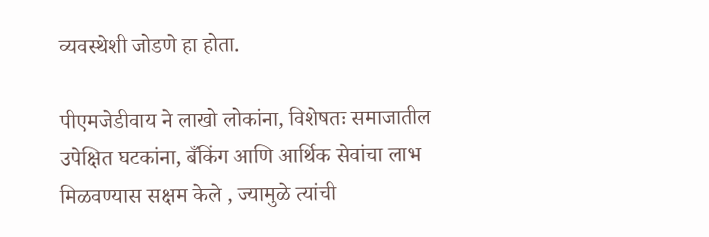व्यवस्थेशी जोडणे हा होता.

पीएमजेडीवाय ने लाखो लोकांना, विशेषतः समाजातील उपेक्षित घटकांना, बँकिंग आणि आर्थिक सेवांचा लाभ मिळवण्यास सक्षम केले , ज्यामुळे त्यांची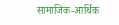सामाजिक-आर्थिक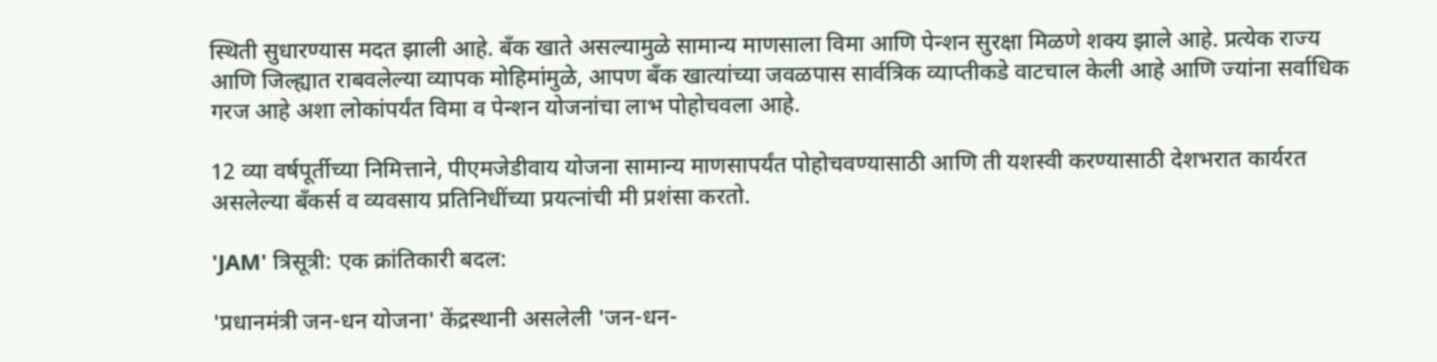स्थिती सुधारण्यास मदत झाली आहे. बँक खाते असल्यामुळे सामान्य माणसाला विमा आणि पेन्शन सुरक्षा मिळणे शक्य झाले आहे. प्रत्येक राज्य आणि जिल्ह्यात राबवलेल्या व्यापक मोहिमांमुळे, आपण बँक खात्यांच्या जवळपास सार्वत्रिक व्याप्तीकडे वाटचाल केली आहे आणि ज्यांना सर्वाधिक गरज आहे अशा लोकांपर्यंत विमा व पेन्शन योजनांचा लाभ पोहोचवला आहे.

12 व्या वर्षपूर्तीच्या निमित्ताने, पीएमजेडीवाय योजना सामान्य माणसापर्यंत पोहोचवण्यासाठी आणि ती यशस्वी करण्यासाठी देशभरात कार्यरत असलेल्या बँकर्स व व्यवसाय प्रतिनिधींच्या प्रयत्नांची मी प्रशंसा करतो.

'JAM' त्रिसूत्री: एक क्रांतिकारी बदल:

'प्रधानमंत्री जन-धन योजना' केंद्रस्थानी असलेली 'जन-धन-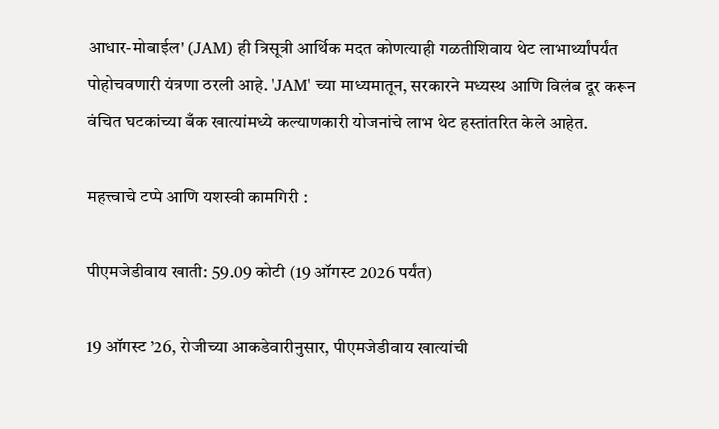आधार-मोबाईल' (JAM) ही त्रिसूत्री आर्थिक मदत कोणत्याही गळतीशिवाय थेट लाभार्थ्यांपर्यंत पोहोचवणारी यंत्रणा ठरली आहे. 'JAM' च्या माध्यमातून, सरकारने मध्यस्थ आणि विलंब दूर करून वंचित घटकांच्या बँक खात्यांमध्ये कल्याणकारी योजनांचे लाभ थेट हस्तांतरित केले आहेत.

महत्त्वाचे टप्पे आणि यशस्वी कामगिरी :

पीएमजेडीवाय खाती: 59.09 कोटी (19 ऑगस्ट 2026 पर्यंत)

19 ऑगस्ट ’26, रोजीच्या आकडेवारीनुसार, पीएमजेडीवाय खात्यांची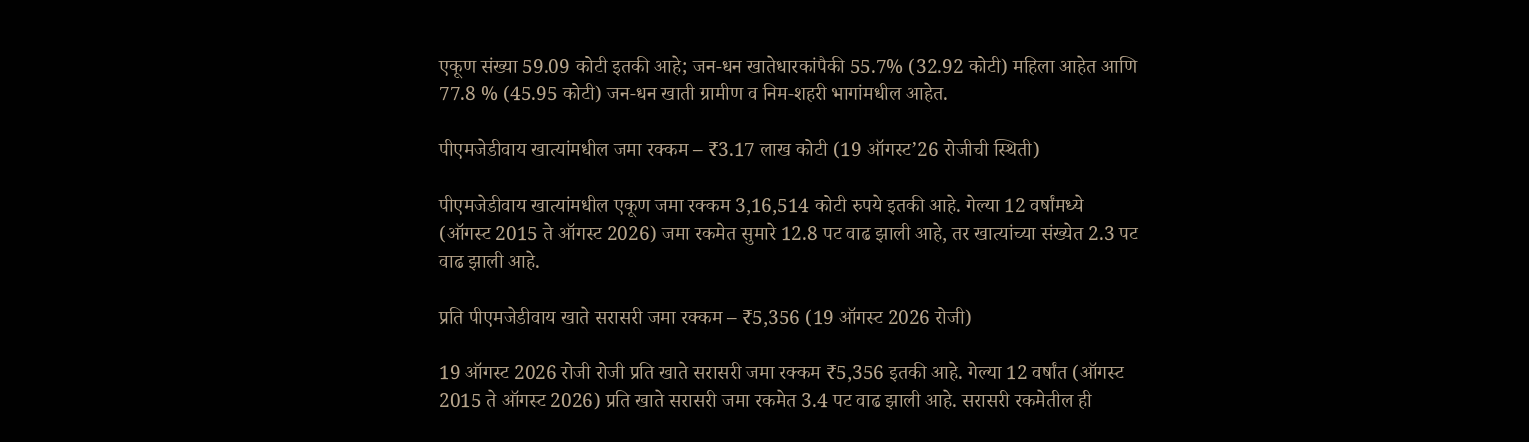एकूण संख्या 59.09 कोटी इतकी आहे; जन-धन खातेधारकांपैकी 55.7% (32.92 कोटी) महिला आहेत आणि 77.8 % (45.95 कोटी) जन-धन खाती ग्रामीण व निम-शहरी भागांमधील आहेत.

पीएमजेडीवाय खात्यांमधील जमा रक्कम – ₹3.17 लाख कोटी (19 ऑगस्ट’26 रोजीची स्थिती)

पीएमजेडीवाय खात्यांमधील एकूण जमा रक्कम 3,16,514 कोटी रुपये इतकी आहे. गेल्या 12 वर्षांमध्ये (ऑगस्ट 2015 ते ऑगस्ट 2026) जमा रकमेत सुमारे 12.8 पट वाढ झाली आहे, तर खात्यांच्या संख्येत 2.3 पट वाढ झाली आहे.

प्रति पीएमजेडीवाय खाते सरासरी जमा रक्कम – ₹5,356 (19 ऑगस्ट 2026 रोजी)

19 ऑगस्ट 2026 रोजी रोजी प्रति खाते सरासरी जमा रक्कम ₹5,356 इतकी आहे. गेल्या 12 वर्षांत (ऑगस्ट 2015 ते ऑगस्ट 2026) प्रति खाते सरासरी जमा रकमेत 3.4 पट वाढ झाली आहे. सरासरी रकमेतील ही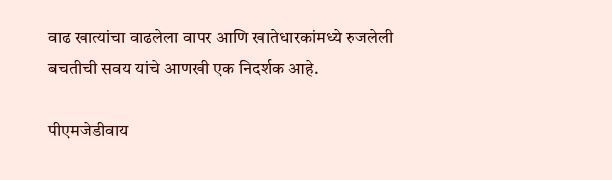वाढ खात्यांचा वाढलेला वापर आणि खातेधारकांमध्ये रुजलेली बचतीची सवय यांचे आणखी एक निदर्शक आहे.

पीएमजेडीवाय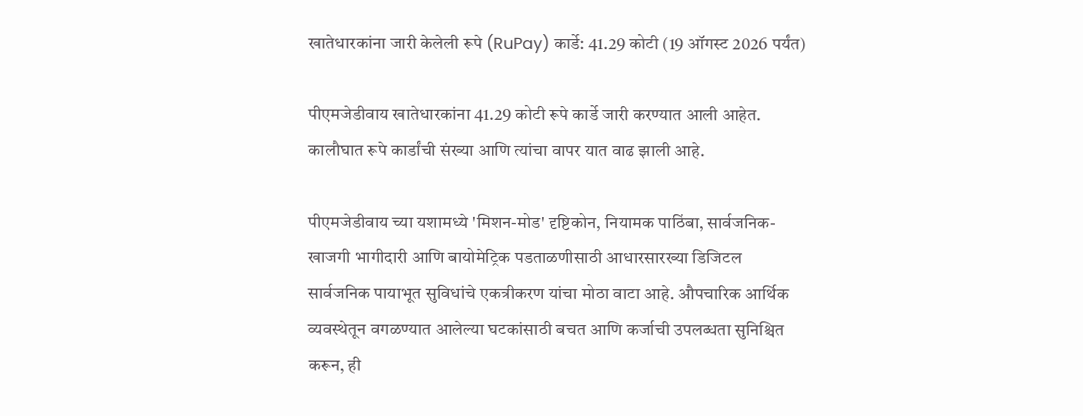खातेधारकांना जारी केलेली रूपे (RuPay) कार्डे: 41.29 कोटी (19 ऑगस्ट 2026 पर्यंत)

पीएमजेडीवाय खातेधारकांना 41.29 कोटी रूपे कार्डे जारी करण्यात आली आहेत. कालौघात रूपे कार्डांची संख्या आणि त्यांचा वापर यात वाढ झाली आहे.

पीएमजेडीवाय च्या यशामध्ये 'मिशन-मोड' दृष्टिकोन, नियामक पाठिंबा, सार्वजनिक-खाजगी भागीदारी आणि बायोमेट्रिक पडताळणीसाठी आधारसारख्या डिजिटल सार्वजनिक पायाभूत सुविधांचे एकत्रीकरण यांचा मोठा वाटा आहे. औपचारिक आर्थिक व्यवस्थेतून वगळण्यात आलेल्या घटकांसाठी बचत आणि कर्जाची उपलब्धता सुनिश्चित करून, ही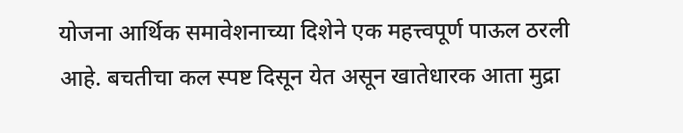योजना आर्थिक समावेशनाच्या दिशेने एक महत्त्वपूर्ण पाऊल ठरली आहे. बचतीचा कल स्पष्ट दिसून येत असून खातेधारक आता मुद्रा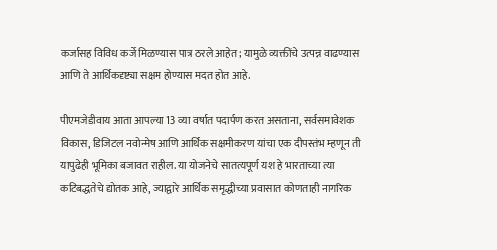कर्जासह विविध कर्जे मिळण्यास पात्र ठरले आहेत; यामुळे व्यक्तींचे उत्पन्न वाढण्यास आणि ते आर्थिकदृष्ट्या सक्षम होण्यास मदत होत आहे.

पीएमजेडीवाय आता आपल्या 13 व्या वर्षात पदार्पण करत असताना, सर्वसमावेशक विकास, डिजिटल नवोन्मेष आणि आर्थिक सक्षमीकरण यांचा एक दीपस्तंभ म्हणून ती यापुढेही भूमिका बजावत राहील. या योजनेचे सातत्यपूर्ण यश हे भारताच्या त्या कटिबद्धतेचे द्योतक आहे, ज्याद्वारे आर्थिक समृद्धीच्या प्रवासात कोणताही नागरिक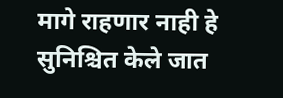मागे राहणार नाही हे सुनिश्चित केले जात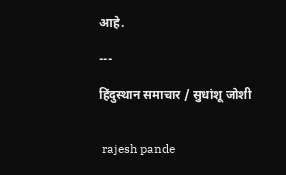आहे.

---

हिंदुस्थान समाचार / सुधांशू जोशी


 rajesh pande